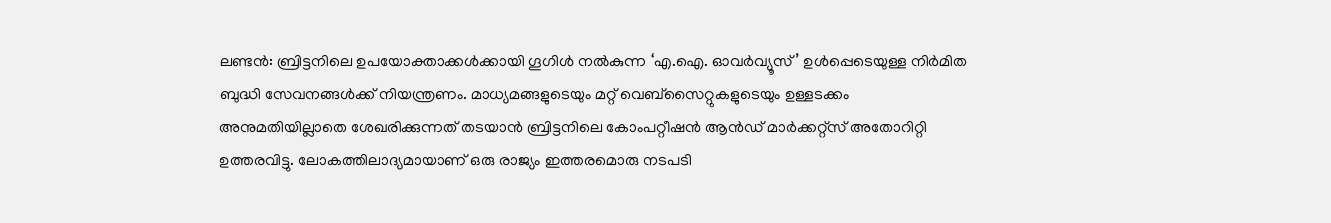ലണ്ടൻ: ബ്രിട്ടനിലെ ഉപയോക്താക്കൾക്കായി ഗൂഗിൾ നൽകുന്ന ‘എ.ഐ. ഓവർവ്യൂസ്’ ഉൾപ്പെടെയുള്ള നിർമിത ബുദ്ധി സേവനങ്ങൾക്ക് നിയന്ത്രണം. മാധ്യമങ്ങളുടെയും മറ്റ് വെബ്സൈറ്റുകളുടെയും ഉള്ളടക്കം അനുമതിയില്ലാതെ ശേഖരിക്കുന്നത് തടയാൻ ബ്രിട്ടനിലെ കോംപറ്റീഷൻ ആൻഡ് മാർക്കറ്റ്സ് അതോറിറ്റി ഉത്തരവിട്ടു. ലോകത്തിലാദ്യമായാണ് ഒരു രാജ്യം ഇത്തരമൊരു നടപടി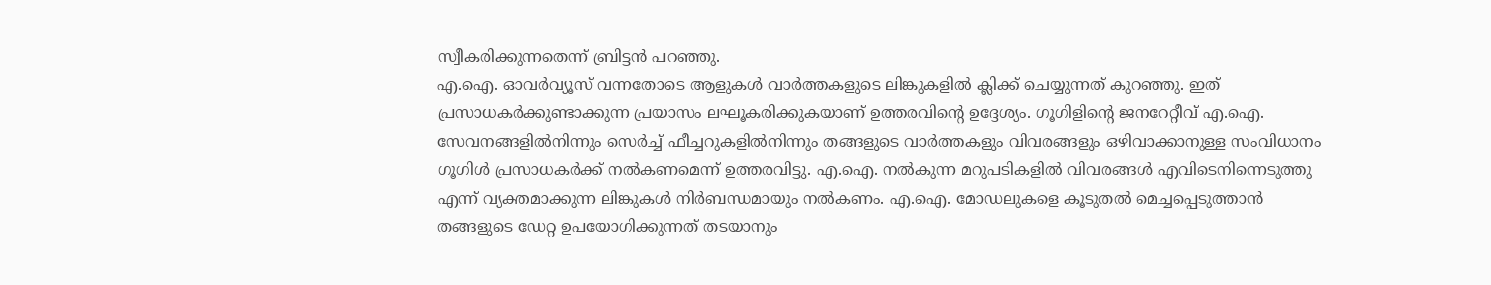സ്വീകരിക്കുന്നതെന്ന് ബ്രിട്ടൻ പറഞ്ഞു.
എ.ഐ. ഓവർവ്യൂസ് വന്നതോടെ ആളുകൾ വാർത്തകളുടെ ലിങ്കുകളിൽ ക്ലിക്ക് ചെയ്യുന്നത് കുറഞ്ഞു. ഇത് പ്രസാധകർക്കുണ്ടാക്കുന്ന പ്രയാസം ലഘൂകരിക്കുകയാണ് ഉത്തരവിന്റെ ഉദ്ദേശ്യം. ഗൂഗിളിന്റെ ജനറേറ്റീവ് എ.ഐ. സേവനങ്ങളിൽനിന്നും സെർച്ച് ഫീച്ചറുകളിൽനിന്നും തങ്ങളുടെ വാർത്തകളും വിവരങ്ങളും ഒഴിവാക്കാനുള്ള സംവിധാനം ഗൂഗിൾ പ്രസാധകർക്ക് നൽകണമെന്ന് ഉത്തരവിട്ടു. എ.ഐ. നൽകുന്ന മറുപടികളിൽ വിവരങ്ങൾ എവിടെനിന്നെടുത്തു എന്ന് വ്യക്തമാക്കുന്ന ലിങ്കുകൾ നിർബന്ധമായും നൽകണം. എ.ഐ. മോഡലുകളെ കൂടുതൽ മെച്ചപ്പെടുത്താൻ തങ്ങളുടെ ഡേറ്റ ഉപയോഗിക്കുന്നത് തടയാനും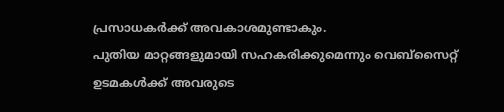പ്രസാധകർക്ക് അവകാശമുണ്ടാകും.
പുതിയ മാറ്റങ്ങളുമായി സഹകരിക്കുമെന്നും വെബ്സൈറ്റ് ഉടമകൾക്ക് അവരുടെ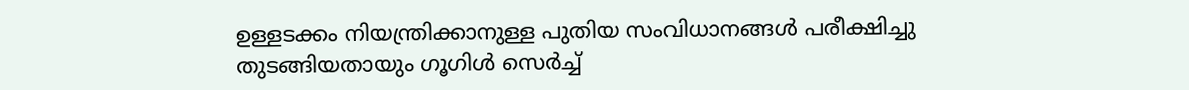ഉള്ളടക്കം നിയന്ത്രിക്കാനുള്ള പുതിയ സംവിധാനങ്ങൾ പരീക്ഷിച്ചു തുടങ്ങിയതായും ഗൂഗിൾ സെർച്ച്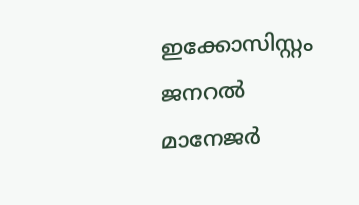ഇക്കോസിസ്റ്റം ജനറൽ മാനേജർ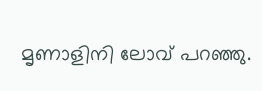മൃണാളിനി ലോവ് പറഞ്ഞു.